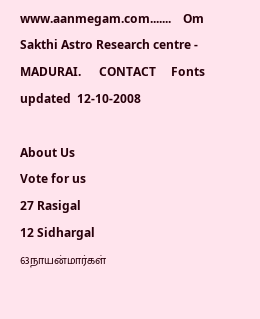www.aanmegam.com.......    Om Sakthi Astro Research centre - MADURAI.      CONTACT     Fonts         updated  12-10-2008

About Us
Vote for us
27 Rasigal
12 Sidhargal
63நாயன்மார்கள்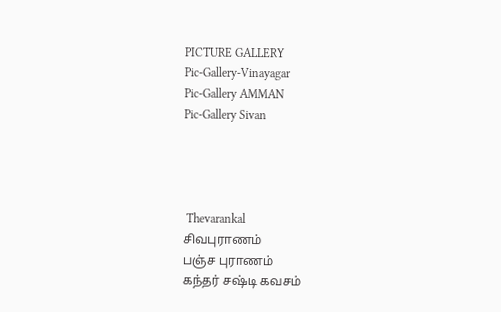PICTURE GALLERY
Pic-Gallery-Vinayagar
Pic-Gallery AMMAN
Pic-Gallery Sivan




 Thevarankal
சிவபுராணம்
பஞ்ச புராணம்
கந்தர் சஷ்டி கவசம்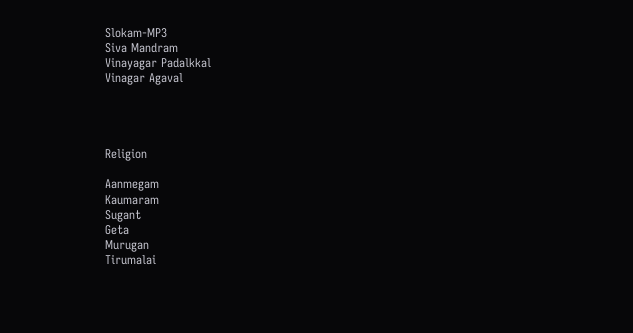Slokam-MP3
Siva Mandram
Vinayagar Padalkkal
Vinagar Agaval




Religion

Aanmegam
Kaumaram
Sugant
Geta
Murugan
Tirumalai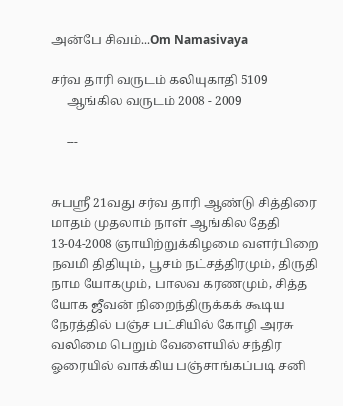அன்பே சிவம்...Om Namasivaya

சர்வ தாரி வருடம் கலியுகாதி 5109
     ஆங்கில வருடம் 2008 - 2009

     ---


சுபஸ்ரீ 21வது சர்வ தாரி ஆண்டு சித்திரை மாதம் முதலாம் நாள் ஆங்கில தேதி 13-04-2008 ஞாயிற்றுக்கிழமை வளர்பிறை நவமி திதியும், பூசம் நட்சத்திரமும், திருதி நாம யோகமும், பாலவ கரணமும், சித்த யோக ஜீவன் நிறைந்திருக்கக் கூடிய நேரத்தில் பஞ்ச பட்சியில் கோழி அரசு வலிமை பெறும் வேளையில் சந்திர ஓரையில் வாக்கிய பஞ்சாங்கப்படி சனி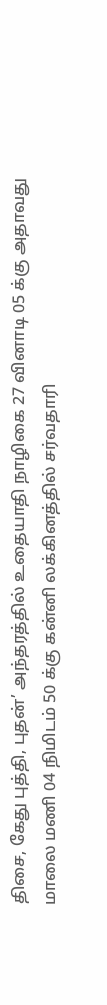திசை, கேது புத்தி, புதன்’ அந்தரத்தில் உதையாதி நாழிகை 27 வினாடி 05 க்கு அதாவது மாலை மணி 04 நிமிடம் 50 க்கு கன்னி லக்கினத்தில் சர்வதாரி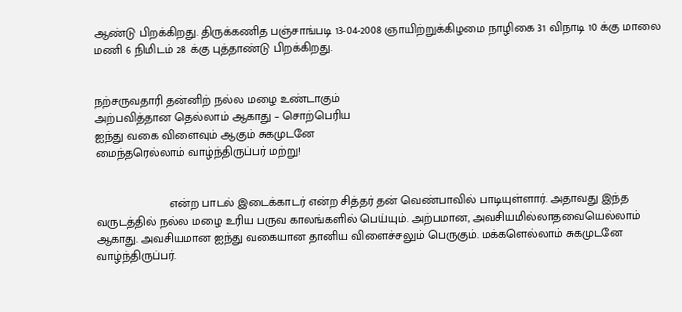ஆண்டு பிறக்கிறது. திருக்கணித பஞ்சாங்படி 13-04-2008 ஞாயிற்றுக்கிழமை நாழிகை 31 விநாடி 10 க்கு மாலை மணி 6 நிமிடம் 28 க்கு புத்தாண்டு பிறக்கிறது.


நற்சருவதாரி தன்னிற் நல்ல மழை உண்டாகும்
அற்பவித்தான தெல்லாம் ஆகாது – சொற்பெரிய
ஐந்து வகை விளைவும் ஆகும் சுகமுடனே
மைந்தரெல்லாம் வாழ்ந்திருப்பர் மற்று!


                      என்ற பாடல் இடைக்காடர் என்ற சித்தர் தன் வெண்பாவில் பாடியுள்ளார். அதாவது இந்த வருடத்தில் நல்ல மழை உரிய பருவ காலங்களில் பெய்யும். அற்பமான, அவசியமில்லாதவையெல்லாம் ஆகாது. அவசியமான ஐந்து வகையான தானிய விளைச்சலும் பெருகும். மக்களெல்லாம் சுகமுடனே வாழ்ந்திருப்பர்.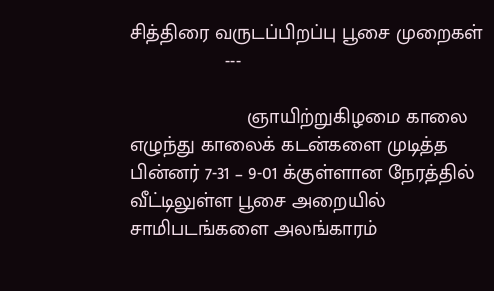சித்திரை வருடப்பிறப்பு பூசை முறைகள்
                 ---

                     ஞாயிற்றுகிழமை காலை எழுந்து காலைக் கடன்களை முடித்த பின்னர் 7-31 – 9-01 க்குள்ளான நேரத்தில் வீட்டிலுள்ள பூசை அறையில் சாமிபடங்களை அலங்காரம்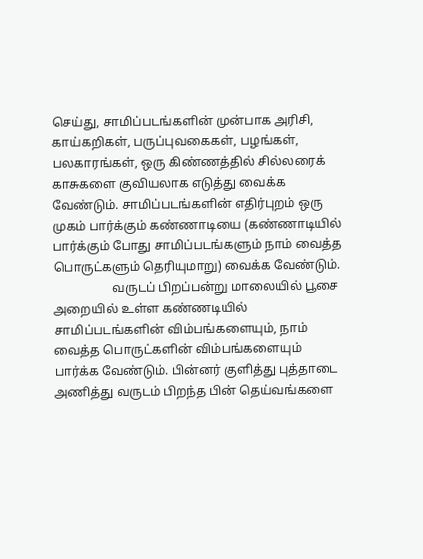செய்து, சாமிப்படங்களின் முன்பாக அரிசி, காய்கறிகள், பருப்புவகைகள், பழங்கள், பலகாரங்கள், ஒரு கிண்ணத்தில் சில்லரைக் காசுகளை குவியலாக எடுத்து வைக்க வேண்டும். சாமிப்படங்களின் எதிர்புறம் ஒரு முகம் பார்க்கும் கண்ணாடியை (கண்ணாடியில் பார்க்கும் போது சாமிப்படங்களும் நாம் வைத்த பொருட்களும் தெரியுமாறு) வைக்க வேண்டும்.
                   வருடப் பிறப்பன்று மாலையில் பூசை அறையில் உள்ள கண்ணடியில் சாமிப்படங்களின் விம்பங்களையும், நாம் வைத்த பொருட்களின் விம்பங்களையும் பார்க்க வேண்டும். பின்னர் குளித்து புத்தாடை அணித்து வருடம் பிறந்த பின் தெய்வங்களை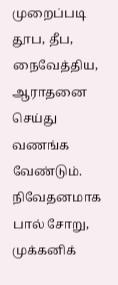முறைப்படி தூப, தீப, நைவேத்திய, ஆராதனை செய்து வணங்க வேண்டும். நிவேதனமாக பால் சோறு, முக்கனிக்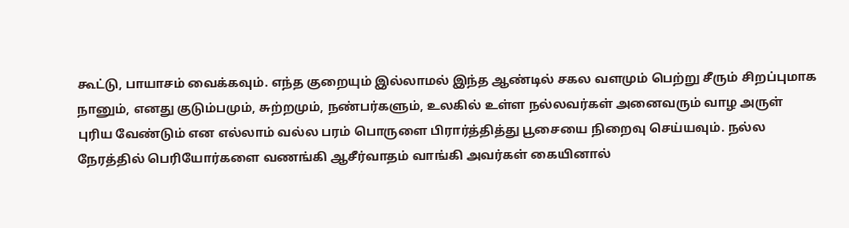கூட்டு, பாயாசம் வைக்கவும். எந்த குறையும் இல்லாமல் இந்த ஆண்டில் சகல வளமும் பெற்று சீரும் சிறப்புமாக நானும், எனது குடும்பமும், சுற்றமும், நண்பர்களும், உலகில் உள்ள நல்லவர்கள் அனைவரும் வாழ அருள் புரிய வேண்டும் என எல்லாம் வல்ல பரம் பொருளை பிரார்த்தித்து பூசையை நிறைவு செய்யவும். நல்ல நேரத்தில் பெரியோர்களை வணங்கி ஆசீர்வாதம் வாங்கி அவர்கள் கையினால்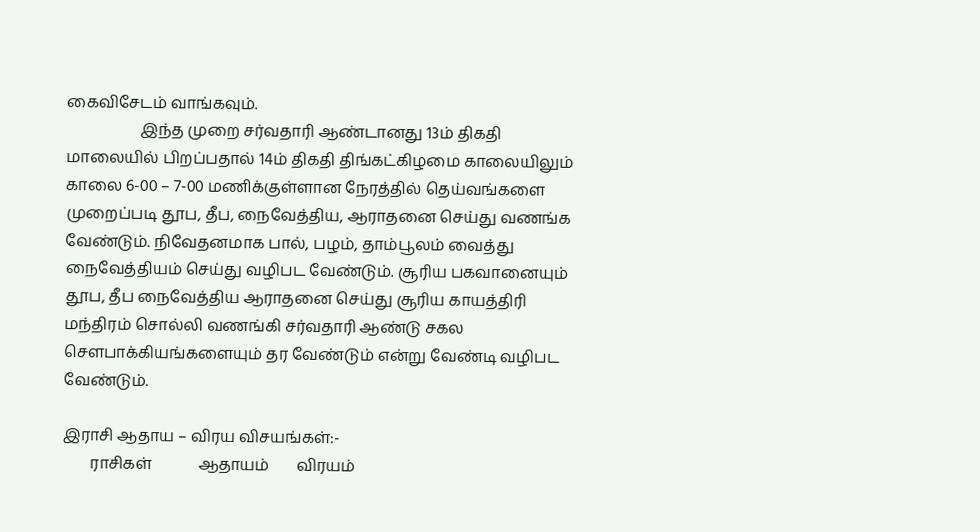கைவிசேடம் வாங்கவும்.
                   இந்த முறை சர்வதாரி ஆண்டானது 13ம் திகதி மாலையில் பிறப்பதால் 14ம் திகதி திங்கட்கிழமை காலையிலும் காலை 6-00 – 7-00 மணிக்குள்ளான நேரத்தில் தெய்வங்களை முறைப்படி தூப, தீப, நைவேத்திய, ஆராதனை செய்து வணங்க வேண்டும். நிவேதனமாக பால், பழம், தாம்பூலம் வைத்து நைவேத்தியம் செய்து வழிபட வேண்டும். சூரிய பகவானையும் தூப, தீப நைவேத்திய ஆராதனை செய்து சூரிய காயத்திரி மந்திரம் சொல்லி வணங்கி சர்வதாரி ஆண்டு சகல சௌபாக்கியங்களையும் தர வேண்டும் என்று வேண்டி வழிபட வேண்டும்.

இராசி ஆதாய – விரய விசயங்கள்:-
       ராசிகள்            ஆதாயம்       விரயம்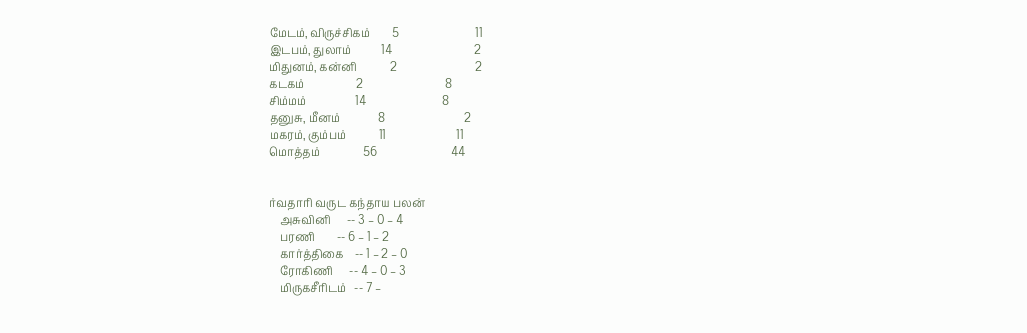மேடம், விருச்சிகம்        5                            11
இடபம், துலாம்           14                              2
மிதுனம், கன்னி            2                             2
கடகம்                   2                              8
சிம்மம்                  14                            8
தனுசு, மீனம்              8                             2
மகரம், கும்பம்            11                          11
மொத்தம்                56                           44


ர்வதாரி வருட கந்தாய பலன்
    அசுவினி      -- 3 – 0 – 4
    பரணி        -- 6 – 1 – 2
    கார்த்திகை    -- 1 – 2 – 0
    ரோகிணி      -- 4 – 0 – 3
    மிருகசீரிடம்   -- 7 –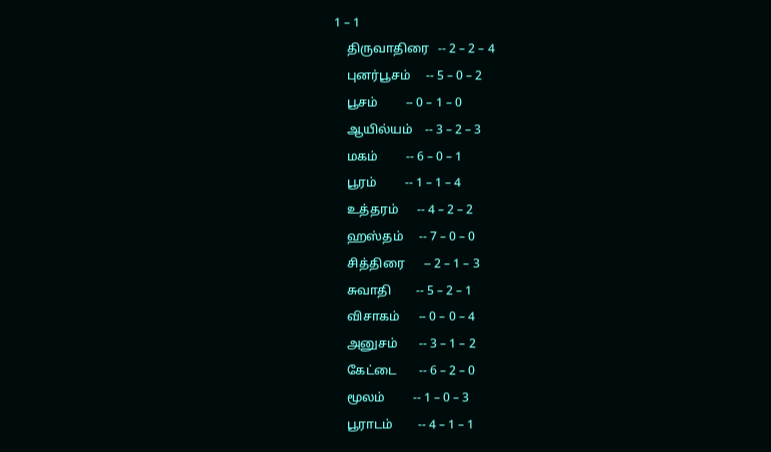1 – 1
    திருவாதிரை   -- 2 – 2 – 4
    புனர்பூசம்     -- 5 – 0 – 2
    பூசம்         -- 0 – 1 – 0
    ஆயில்யம்    -- 3 – 2 – 3
    மகம்         -- 6 – 0 – 1
    பூரம்         -- 1 – 1 – 4
    உத்தரம்      -- 4 – 2 – 2
    ஹஸ்தம்     -- 7 – 0 – 0
    சித்திரை      -- 2 – 1 – 3
    சுவாதி        -- 5 – 2 – 1
    விசாகம்      -- 0 – 0 – 4
    அனுசம்       -- 3 – 1 – 2
    கேட்டை       -- 6 – 2 – 0
    மூலம்         -- 1 – 0 – 3
    பூராடம்        -- 4 – 1 – 1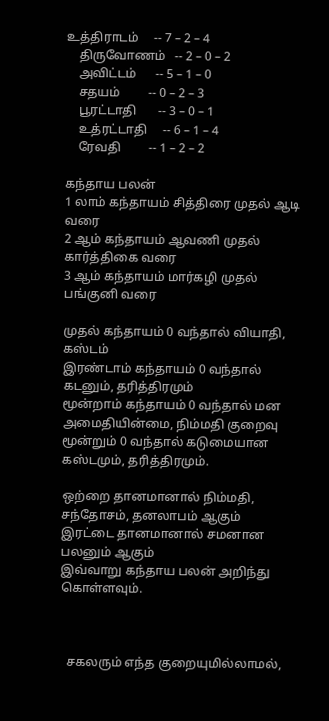உத்திராடம்     -- 7 – 2 – 4
    திருவோணம்   -- 2 – 0 – 2
    அவிட்டம்      -- 5 – 1 – 0
    சதயம்         -- 0 – 2 – 3
    பூரட்டாதி       -- 3 – 0 – 1
    உத்ரட்டாதி     -- 6 – 1 – 4
    ரேவதி         -- 1 – 2 – 2

கந்தாய பலன்
1 லாம் கந்தாயம் சித்திரை முதல் ஆடி வரை
2 ஆம் கந்தாயம் ஆவணி முதல் கார்த்திகை வரை
3 ஆம் கந்தாயம் மார்கழி முதல் பங்குனி வரை

முதல் கந்தாயம் 0 வந்தால் வியாதி, கஸ்டம்
இரண்டாம் கந்தாயம் 0 வந்தால் கடனும், தரித்திரமும்
மூன்றாம் கந்தாயம் 0 வந்தால் மன அமைதியின்மை, நிம்மதி குறைவு
மூன்றும் 0 வந்தால் கடுமையான கஸ்டமும், தரித்திரமும்.

ஒற்றை தானமானால் நிம்மதி, சந்தோசம், தனலாபம் ஆகும்
இரட்டை தானமானால் சமனான பலனும் ஆகும்
இவ்வாறு கந்தாய பலன் அறிந்து கொள்ளவும்.



  சகலரும் எந்த குறையுமில்லாமல்,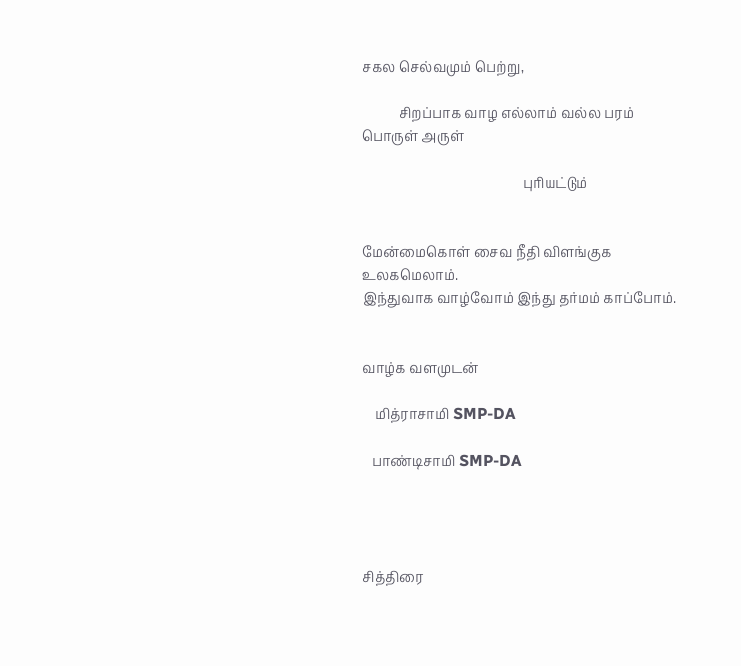சகல செல்வமும் பெற்று,

           சிறப்பாக வாழ எல்லாம் வல்ல பரம் பொருள் அருள்

                                                புரியட்டும்


மேன்மைகொள் சைவ நீதி விளங்குக உலகமெலாம்.
இந்துவாக வாழ்வோம் இந்து தர்மம் காப்போம்.


வாழ்க வளமுடன்

    மித்ராசாமி SMP-DA

   பாண்டிசாமி SMP-DA




சித்திரை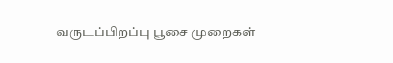வருடப்பிறப்பு பூசை முறைகள்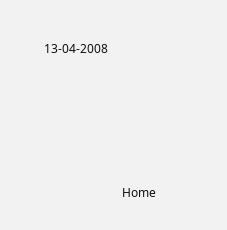13-04-2008





                          Home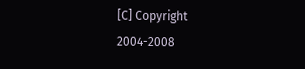[C] Copyright 2004-2008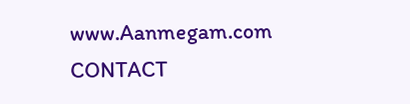www.Aanmegam.com                            CONTACT